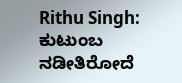Rithu Singh: ಕುಟುಂಬ ನಡೀತಿರೋದೆ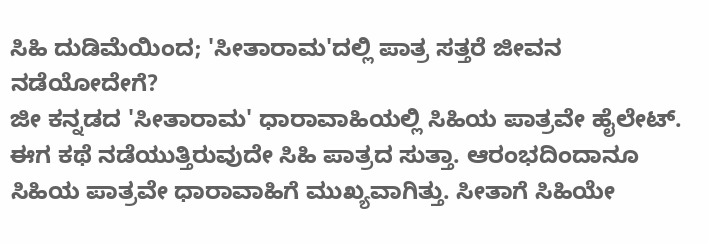ಸಿಹಿ ದುಡಿಮೆಯಿಂದ; 'ಸೀತಾರಾಮ'ದಲ್ಲಿ ಪಾತ್ರ ಸತ್ತರೆ ಜೀವನ ನಡೆಯೋದೇಗೆ?
ಜೀ ಕನ್ನಡದ 'ಸೀತಾರಾಮ' ಧಾರಾವಾಹಿಯಲ್ಲಿ ಸಿಹಿಯ ಪಾತ್ರವೇ ಹೈಲೇಟ್. ಈಗ ಕಥೆ ನಡೆಯುತ್ತಿರುವುದೇ ಸಿಹಿ ಪಾತ್ರದ ಸುತ್ತಾ. ಆರಂಭದಿಂದಾನೂ ಸಿಹಿಯ ಪಾತ್ರವೇ ಧಾರಾವಾಹಿಗೆ ಮುಖ್ಯವಾಗಿತ್ತು. ಸೀತಾಗೆ ಸಿಹಿಯೇ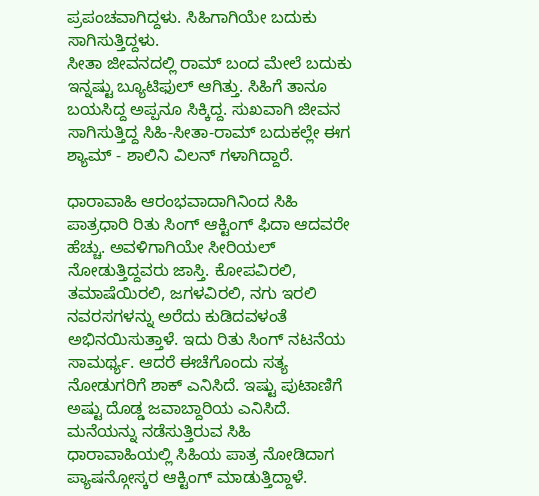ಪ್ರಪಂಚವಾಗಿದ್ದಳು. ಸಿಹಿಗಾಗಿಯೇ ಬದುಕು ಸಾಗಿಸುತ್ತಿದ್ದಳು.
ಸೀತಾ ಜೀವನದಲ್ಲಿ ರಾಮ್ ಬಂದ ಮೇಲೆ ಬದುಕು ಇನ್ನಷ್ಟು ಬ್ಯೂಟಿಫುಲ್ ಆಗಿತ್ತು. ಸಿಹಿಗೆ ತಾನೂ ಬಯಸಿದ್ದ ಅಪ್ಪನೂ ಸಿಕ್ಕಿದ್ದ. ಸುಖವಾಗಿ ಜೀವನ ಸಾಗಿಸುತ್ತಿದ್ದ ಸಿಹಿ-ಸೀತಾ-ರಾಮ್ ಬದುಕಲ್ಲೇ ಈಗ ಶ್ಯಾಮ್ - ಶಾಲಿನಿ ವಿಲನ್ ಗಳಾಗಿದ್ದಾರೆ.

ಧಾರಾವಾಹಿ ಆರಂಭವಾದಾಗಿನಿಂದ ಸಿಹಿ ಪಾತ್ರಧಾರಿ ರಿತು ಸಿಂಗ್ ಆಕ್ಟಿಂಗ್ ಫಿದಾ ಆದವರೇ ಹೆಚ್ಚು. ಅವಳಿಗಾಗಿಯೇ ಸೀರಿಯಲ್ ನೋಡುತ್ತಿದ್ದವರು ಜಾಸ್ತಿ. ಕೋಪವಿರಲಿ, ತಮಾಷೆಯಿರಲಿ, ಜಗಳವಿರಲಿ, ನಗು ಇರಲಿ ನವರಸಗಳನ್ನು ಅರೆದು ಕುಡಿದವಳಂತೆ ಅಭಿನಯಿಸುತ್ತಾಳೆ. ಇದು ರಿತು ಸಿಂಗ್ ನಟನೆಯ ಸಾಮರ್ಥ್ಯ. ಆದರೆ ಈಚೆಗೊಂದು ಸತ್ಯ ನೋಡುಗರಿಗೆ ಶಾಕ್ ಎನಿಸಿದೆ. ಇಷ್ಟು ಪುಟಾಣಿಗೆ ಅಷ್ಟು ದೊಡ್ಡ ಜವಾಬ್ದಾರಿಯ ಎನಿಸಿದೆ.
ಮನೆಯನ್ನು ನಡೆಸುತ್ತಿರುವ ಸಿಹಿ
ಧಾರಾವಾಹಿಯಲ್ಲಿ ಸಿಹಿಯ ಪಾತ್ರ ನೋಡಿದಾಗ ಪ್ಯಾಷನ್ಗೋಸ್ಕರ ಆಕ್ಟಿಂಗ್ ಮಾಡುತ್ತಿದ್ದಾಳೆ.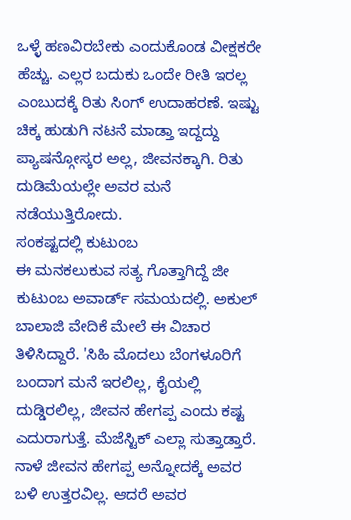ಒಳ್ಳೆ ಹಣವಿರಬೇಕು ಎಂದುಕೊಂಡ ವೀಕ್ಷಕರೇ ಹೆಚ್ಚು. ಎಲ್ಲರ ಬದುಕು ಒಂದೇ ರೀತಿ ಇರಲ್ಲ ಎಂಬುದಕ್ಕೆ ರಿತು ಸಿಂಗ್ ಉದಾಹರಣೆ. ಇಷ್ಟು ಚಿಕ್ಕ ಹುಡುಗಿ ನಟನೆ ಮಾಡ್ತಾ ಇದ್ದದ್ದು ಪ್ಯಾಷನ್ಗೋಸ್ಕರ ಅಲ್ಲ, ಜೀವನಕ್ಕಾಗಿ. ರಿತು ದುಡಿಮೆಯಲ್ಲೇ ಅವರ ಮನೆ ನಡೆಯುತ್ತಿರೋದು.
ಸಂಕಷ್ಟದಲ್ಲಿ ಕುಟುಂಬ
ಈ ಮನಕಲುಕುವ ಸತ್ಯ ಗೊತ್ತಾಗಿದ್ದೆ ಜೀ ಕುಟುಂಬ ಅವಾರ್ಡ್ ಸಮಯದಲ್ಲಿ. ಅಕುಲ್ ಬಾಲಾಜಿ ವೇದಿಕೆ ಮೇಲೆ ಈ ವಿಚಾರ ತಿಳಿಸಿದ್ದಾರೆ. 'ಸಿಹಿ ಮೊದಲು ಬೆಂಗಳೂರಿಗೆ ಬಂದಾಗ ಮನೆ ಇರಲಿಲ್ಲ, ಕೈಯಲ್ಲಿ ದುಡ್ಡಿರಲಿಲ್ಲ, ಜೀವನ ಹೇಗಪ್ಪ ಎಂದು ಕಷ್ಟ ಎದುರಾಗುತ್ತೆ. ಮೆಜೆಸ್ಟಿಕ್ ಎಲ್ಲಾ ಸುತ್ತಾಡ್ತಾರೆ. ನಾಳೆ ಜೀವನ ಹೇಗಪ್ಪ ಅನ್ನೋದಕ್ಕೆ ಅವರ ಬಳಿ ಉತ್ತರವಿಲ್ಲ. ಆದರೆ ಅವರ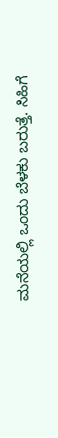ಮನೆಯಲ್ಲಿ ಒಂದು ಬೆಳಕು ಬರುತ್ತೆ. ಸಿಹಿಗೆ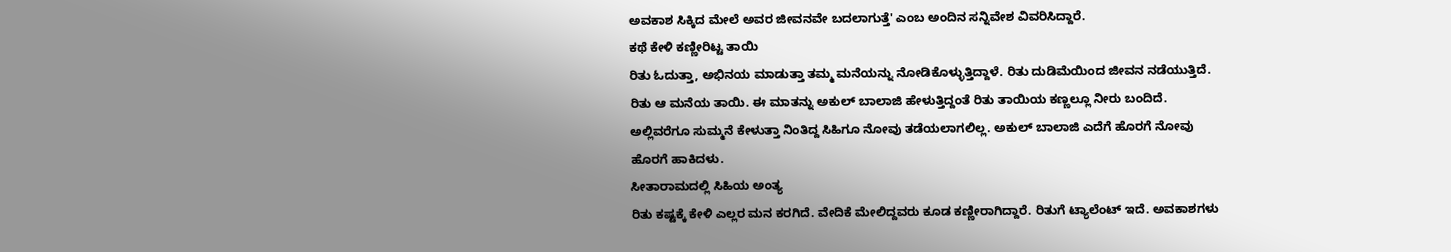ಅವಕಾಶ ಸಿಕ್ಕಿದ ಮೇಲೆ ಅವರ ಜೀವನವೇ ಬದಲಾಗುತ್ತೆ' ಎಂಬ ಅಂದಿನ ಸನ್ನಿವೇಶ ವಿವರಿಸಿದ್ದಾರೆ.
ಕಥೆ ಕೇಳಿ ಕಣ್ಣೀರಿಟ್ಟ ತಾಯಿ
ರಿತು ಓದುತ್ತಾ, ಅಭಿನಯ ಮಾಡುತ್ತಾ ತಮ್ಮ ಮನೆಯನ್ನು ನೋಡಿಕೊಳ್ಳುತ್ತಿದ್ದಾಳೆ. ರಿತು ದುಡಿಮೆಯಿಂದ ಜೀವನ ನಡೆಯುತ್ತಿದೆ. ರಿತು ಆ ಮನೆಯ ತಾಯಿ. ಈ ಮಾತನ್ನು ಅಕುಲ್ ಬಾಲಾಜಿ ಹೇಳುತ್ತಿದ್ದಂತೆ ರಿತು ತಾಯಿಯ ಕಣ್ಣಲ್ಲೂ ನೀರು ಬಂದಿದೆ. ಅಲ್ಲಿವರೆಗೂ ಸುಮ್ಮನೆ ಕೇಳುತ್ತಾ ನಿಂತಿದ್ದ ಸಿಹಿಗೂ ನೋವು ತಡೆಯಲಾಗಲಿಲ್ಲ. ಅಕುಲ್ ಬಾಲಾಜಿ ಎದೆಗೆ ಹೊರಗೆ ನೋವು ಹೊರಗೆ ಹಾಕಿದಳು.
ಸೀತಾರಾಮದಲ್ಲಿ ಸಿಹಿಯ ಅಂತ್ಯ
ರಿತು ಕಷ್ಟಕ್ಕೆ ಕೇಳಿ ಎಲ್ಲರ ಮನ ಕರಗಿದೆ. ವೇದಿಕೆ ಮೇಲಿದ್ದವರು ಕೂಡ ಕಣ್ಣೀರಾಗಿದ್ದಾರೆ. ರಿತುಗೆ ಟ್ಯಾಲೆಂಟ್ ಇದೆ. ಅವಕಾಶಗಳು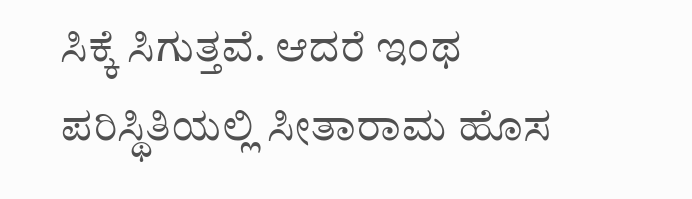ಸಿಕ್ಕೆ ಸಿಗುತ್ತವೆ. ಆದರೆ ಇಂಥ ಪರಿಸ್ಥಿತಿಯಲ್ಲಿ ಸೀತಾರಾಮ ಹೊಸ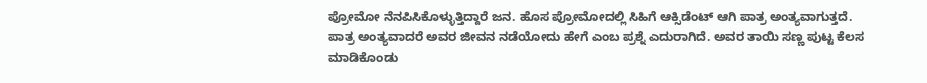ಪ್ರೋಮೋ ನೆನಪಿಸಿಕೊಳ್ಳುತ್ತಿದ್ದಾರೆ ಜನ. ಹೊಸ ಪ್ರೋಮೋದಲ್ಲಿ ಸಿಹಿಗೆ ಆಕ್ಸಿಡೆಂಟ್ ಆಗಿ ಪಾತ್ರ ಅಂತ್ಯವಾಗುತ್ತದೆ. ಪಾತ್ರ ಅಂತ್ಯವಾದರೆ ಅವರ ಜೀವನ ನಡೆಯೋದು ಹೇಗೆ ಎಂಬ ಪ್ರಶ್ನೆ ಎದುರಾಗಿದೆ. ಅವರ ತಾಯಿ ಸಣ್ಣ ಪುಟ್ಟ ಕೆಲಸ ಮಾಡಿಕೊಂಡು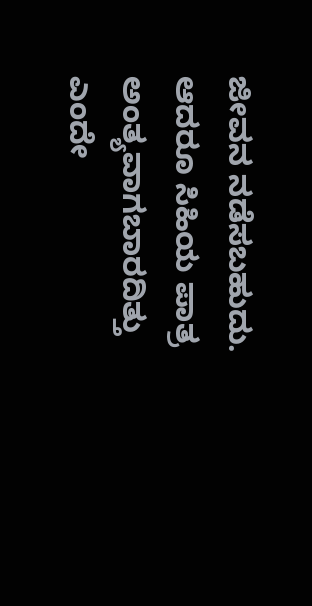ಜೀವನ ನಡೆಸಬಹುದು. ಆದರೂ ಸಿಹಿಯ ಪಾತ್ರ ಅಂತ್ಯವಾಗಬಾರದಿತ್ತು ಎಂದೇ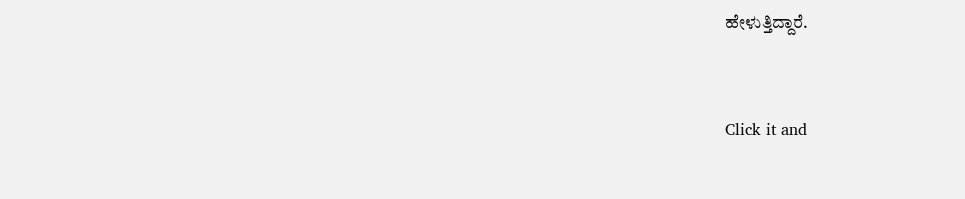ಹೇಳುತ್ತಿದ್ದಾರೆ.


Click it and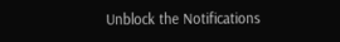Unblock the Notifications